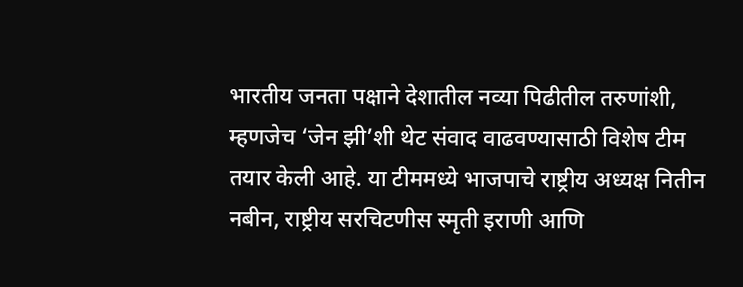भारतीय जनता पक्षाने देशातील नव्या पिढीतील तरुणांशी, म्हणजेच ‘जेन झी’शी थेट संवाद वाढवण्यासाठी विशेष टीम तयार केली आहे. या टीममध्ये भाजपाचे राष्ट्रीय अध्यक्ष नितीन नबीन, राष्ट्रीय सरचिटणीस स्मृती इराणी आणि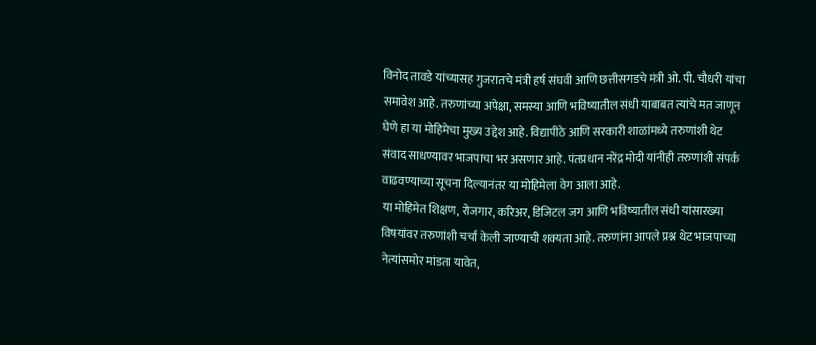विनोद तावडे यांच्यासह गुजरातचे मंत्री हर्ष संघवी आणि छत्तीसगडचे मंत्री ओ. पी. चौधरी यांचा समावेश आहे. तरुणांच्या अपेक्षा, समस्या आणि भविष्यातील संधी याबाबत त्यांचे मत जाणून घेणे हा या मोहिमेचा मुख्य उद्देश आहे. विद्यापीठे आणि सरकारी शाळांमध्ये तरुणांशी थेट संवाद साधण्यावर भाजपाचा भर असणार आहे. पंतप्रधान नरेंद्र मोदी यांनीही तरुणांशी संपर्क वाढवण्याच्या सूचना दिल्यानंतर या मोहिमेला वेग आला आहे.
या मोहिमेत शिक्षण, रोजगार, करिअर, डिजिटल जग आणि भविष्यातील संधी यांसारख्या विषयांवर तरुणांशी चर्चा केली जाण्याची शक्यता आहे. तरुणांना आपले प्रश्न थेट भाजपाच्या नेत्यांसमोर मांडता यावेत,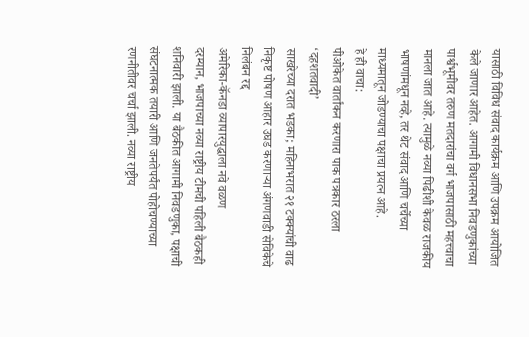यासाठी विविध संवाद कार्यक्रम आणि उपक्रम आयोजित केले जाणार आहेत. आगामी विधानसभा निवडणुकांच्या पार्श्वभूमीवर तरुण मतदारांचा वर्ग भाजपासाठी महत्त्वाचा मानला जात आहे. त्यामुळे नव्या पिढीशी केवळ राजकीय भाषणांमधून नव्हे, तर थेट संवाद आणि चर्चेच्या माध्यमातून जोडण्याचा पक्षाचा प्रयत्न आहे.
हे ही वाचा:
पीओकेत वार्तांकन करणारा पाक पत्रकार ठरला ‘दहशतवादी’
साखरेच्या दरात भडका; महिनाभरात २१ टक्क्यांची वाढ
निकृष्ट पोषण आहार उघड करणाऱ्या अंगणवाडी सेविकेचे निलंबन रद्द
अमेरिका-कॅनडा व्यापारयुद्धाला नवे वळण
दरम्यान, भाजपाच्या नव्या राष्ट्रीय टीमची पहिली बैठकही शनिवारी झाली. या बैठकीत आगामी निवडणुका, पक्षाची संघटनात्मक तयारी आणि जनतेपर्यंत पोहोचण्याच्या रणनीतीवर चर्चा झाली. नव्या राष्ट्रीय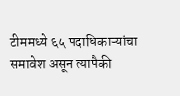टीममध्ये ६५ पदाधिकाऱ्यांचा समावेश असून त्यापैकी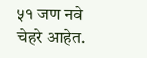५१ जण नवे चेहरे आहेत.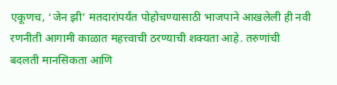एकूणच, ‘जेन झी’ मतदारांपर्यंत पोहोचण्यासाठी भाजपाने आखलेली ही नवी रणनीती आगामी काळात महत्त्वाची ठरण्याची शक्यता आहे. तरुणांची बदलती मानसिकता आणि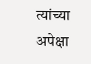त्यांच्या अपेक्षा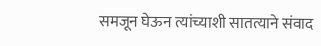समजून घेऊन त्यांच्याशी सातत्याने संवाद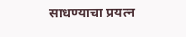साधण्याचा प्रयत्न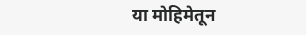या मोहिमेतून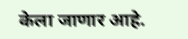केला जाणार आहे.